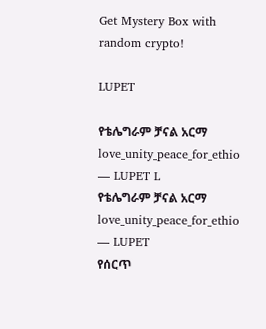Get Mystery Box with random crypto!

LUPET

የቴሌግራም ቻናል አርማ love_unity_peace_for_ethio — LUPET L
የቴሌግራም ቻናል አርማ love_unity_peace_for_ethio — LUPET
የሰርጥ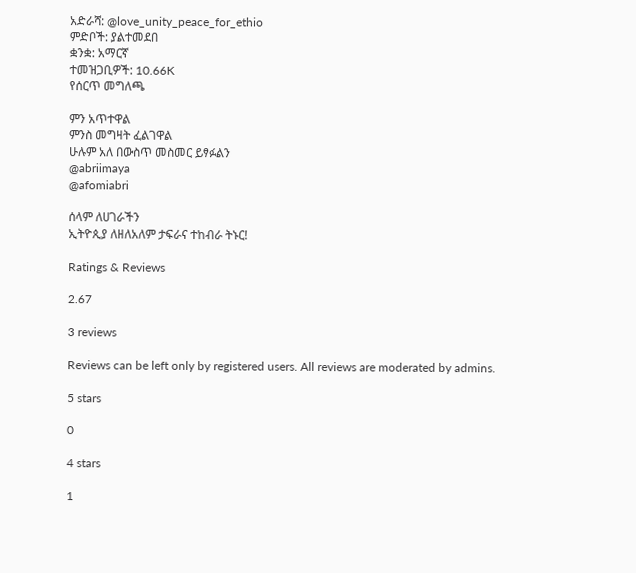አድራሻ: @love_unity_peace_for_ethio
ምድቦች: ያልተመደበ
ቋንቋ: አማርኛ
ተመዝጋቢዎች: 10.66K
የሰርጥ መግለጫ

ምን አጥተዋል
ምንስ መግዛት ፈልገዋል
ሁሉም አለ በውስጥ መስመር ይፃፉልን
@abriimaya
@afomiabri

ሰላም ለሀገራችን
ኢትዮጲያ ለዘለአለም ታፍራና ተከብራ ትኑር!

Ratings & Reviews

2.67

3 reviews

Reviews can be left only by registered users. All reviews are moderated by admins.

5 stars

0

4 stars

1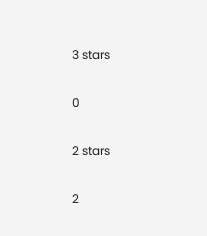3 stars

0

2 stars

2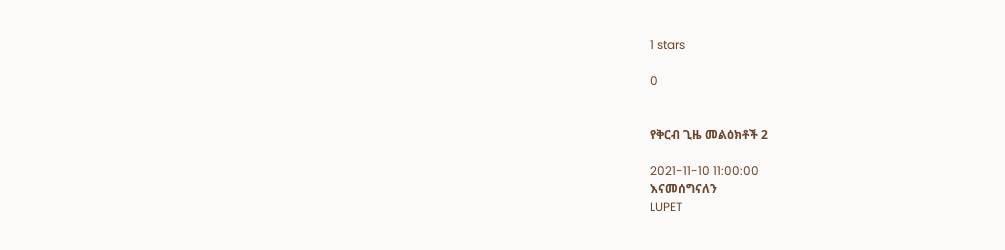1 stars

0


የቅርብ ጊዜ መልዕክቶች 2

2021-11-10 11:00:00
እናመሰግናለን
LUPET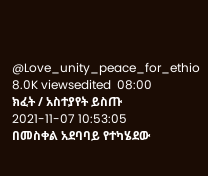@Love_unity_peace_for_ethio
8.0K viewsedited  08:00
ክፈት / አስተያየት ይስጡ
2021-11-07 10:53:05
በመስቀል አደባባይ የተካሄደው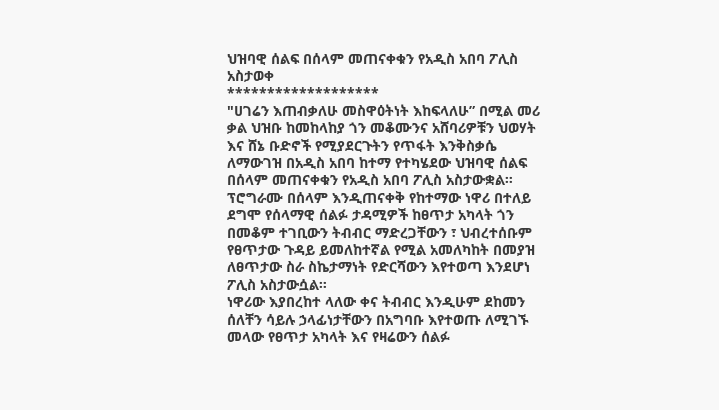ህዝባዊ ሰልፍ በሰላም መጠናቀቁን የአዲስ አበባ ፖሊስ አስታወቀ
*******************
"ሀገሬን እጠብቃለሁ መስዋዕትነት እከፍላለሁ” በሚል መሪ ቃል ህዝቡ ከመከላከያ ጎን መቆሙንና አሸባሪዎቹን ህወሃት እና ሸኔ ቡድኖች የሚያደርጉትን የጥፋት እንቅስቃሴ ለማውገዝ በአዲስ አበባ ከተማ የተካሄደው ህዝባዊ ሰልፍ በሰላም መጠናቀቁን የአዲስ አበባ ፖሊስ አስታውቋል።
ፕሮግራሙ በሰላም እንዲጠናቀቅ የከተማው ነዋሪ በተለይ ደግሞ የሰላማዊ ሰልፉ ታዳሚዎች ከፀጥታ አካላት ጎን በመቆም ተገቢውን ትብብር ማድረጋቸውን ፣ ህብረተሰቡም የፀጥታው ጉዳይ ይመለከተኛል የሚል አመለካከት በመያዝ ለፀጥታው ስራ ስኬታማነት የድርሻውን እየተወጣ እንደሆነ ፖሊስ አስታውሷል።
ነዋሪው እያበረከተ ላለው ቀና ትብብር እንዲሁም ደከመን ሰለቸን ሳይሉ ኃላፊነታቸውን በአግባቡ እየተወጡ ለሚገኙ መላው የፀጥታ አካላት እና የዛሬውን ሰልፉ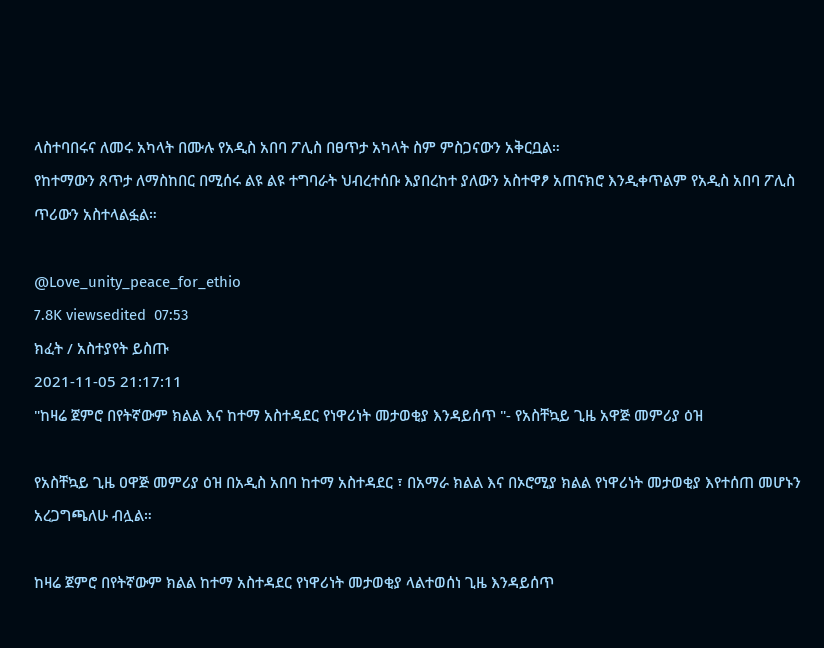ላስተባበሩና ለመሩ አካላት በሙሉ የአዲስ አበባ ፖሊስ በፀጥታ አካላት ስም ምስጋናውን አቅርቧል።
የከተማውን ጸጥታ ለማስከበር በሚሰሩ ልዩ ልዩ ተግባራት ህብረተሰቡ እያበረከተ ያለውን አስተዋፆ አጠናክሮ እንዲቀጥልም የአዲስ አበባ ፖሊስ ጥሪውን አስተላልፏል።

@Love_unity_peace_for_ethio
7.8K viewsedited  07:53
ክፈት / አስተያየት ይስጡ
2021-11-05 21:17:11
"ከዛሬ ጀምሮ በየትኛውም ክልል እና ከተማ አስተዳደር የነዋሪነት መታወቂያ እንዳይሰጥ "- የአስቸኳይ ጊዜ አዋጅ መምሪያ ዕዝ

የአስቸኳይ ጊዜ ዐዋጅ መምሪያ ዕዝ በአዲስ አበባ ከተማ አስተዳደር ፣ በአማራ ክልል እና በኦሮሚያ ክልል የነዋሪነት መታወቂያ እየተሰጠ መሆኑን አረጋግጫለሁ ብሏል።

ከዛሬ ጀምሮ በየትኛውም ክልል ከተማ አስተዳደር የነዋሪነት መታወቂያ ላልተወሰነ ጊዜ እንዳይሰጥ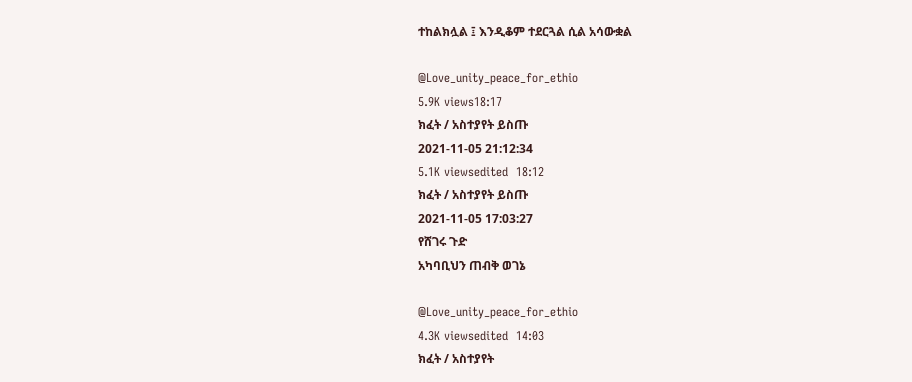ተከልክሏል ፤ እንዲቆም ተደርጓል ሲል አሳውቋል

@Love_unity_peace_for_ethio
5.9K views18:17
ክፈት / አስተያየት ይስጡ
2021-11-05 21:12:34
5.1K viewsedited  18:12
ክፈት / አስተያየት ይስጡ
2021-11-05 17:03:27
የሸገሩ ጉድ
አካባቢህን ጠብቅ ወገኔ

@Love_unity_peace_for_ethio
4.3K viewsedited  14:03
ክፈት / አስተያየት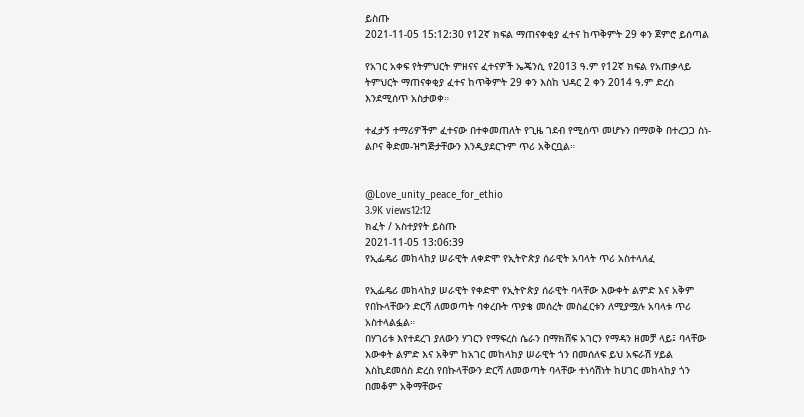ይስጡ
2021-11-05 15:12:30 የ12ኛ ክፍል ማጠናቀቂያ ፈተና ከጥቅምት 29 ቀን ጀምሮ ይሰጣል

የአገር አቀፍ የትምህርት ምዘናና ፈተናዎች ኤጄንሲ የ2013 ዓ.ም የ12ኛ ክፍል የአጠቃላይ ትምህርት ማጠናቀቂያ ፈተና ከጥቅምት 29 ቀን እስከ ህዳር 2 ቀን 2014 ዓ.ም ድረስ እንደሚሰጥ አስታወቀ።

ተፈታኝ ተማሪዎችም ፈተናው በተቀመጠለት የጊዜ ገደብ የሚሰጥ መሆኑን በማወቅ በተረጋጋ ስነ-ልቦና ቅድመ-ዝግጅታቸውን እንዲያደርጉም ጥሪ አቅርቧል።


@Love_unity_peace_for_ethio
3.9K views12:12
ክፈት / አስተያየት ይስጡ
2021-11-05 13:06:39
የኢፌዴሪ መከላከያ ሠራዊት ለቀድሞ የኢትዮጵያ ሰራዊት አባላት ጥሪ አስተላለፈ

የኢፌዴሪ መከላከያ ሠራዊት የቀድሞ የኢትዮጵያ ሰራዊት ባላቸው እውቀት ልምድ እና አቅም የበኩላቸውን ድርሻ ለመወጣት ባቀረቡት ጥያቄ መሰረት መስፈርቱን ለሚያሟሉ አባላቱ ጥሪ አስተላልፏል።
በሃገሪቱ እየተደረገ ያለውን ሃገርን የማፍረስ ሴራን በማክሸፍ አገርን የማዳን ዘመቻ ላይ፤ ባላቸው እውቀት ልምድ እና አቅም ከአገር መከላከያ ሠራዊት ጎን በመሰለፍ ይህ አፍራሽ ሃይል እስኪደመሰስ ድረስ የበኩላቸውን ድርሻ ለመወጣት ባላቸው ተነሳሽነት ከሀገር መከላከያ ጎን በመቆም አቅማቸውና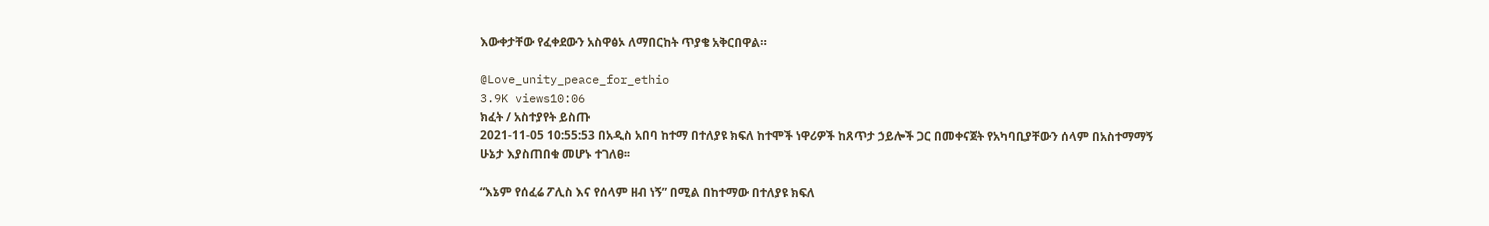እውቀታቸው የፈቀደውን አስዋፅኦ ለማበርከት ጥያቄ አቅርበዋል።

@Love_unity_peace_for_ethio
3.9K views10:06
ክፈት / አስተያየት ይስጡ
2021-11-05 10:55:53 በአዲስ አበባ ከተማ በተለያዩ ክፍለ ከተሞች ነዋሪዎች ከጸጥታ ኃይሎች ጋር በመቀናጀት የአካባቢያቸውን ሰላም በአስተማማኝ ሁኔታ እያስጠበቁ መሆኑ ተገለፀ፡፡

“እኔም የሰፈሬ ፖሊስ እና የሰላም ዘብ ነኝ” በሚል በከተማው በተለያዩ ክፍለ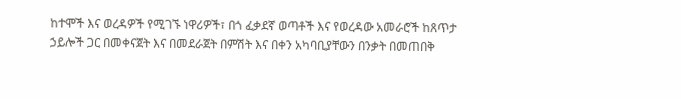ከተሞች እና ወረዳዎች የሚገኙ ነዋሪዎች፣ በጎ ፈቃደኛ ወጣቶች እና የወረዳው አመራሮች ከጸጥታ ኃይሎች ጋር በመቀናጀት እና በመደራጀት በምሽት እና በቀን አካባቢያቸውን በንቃት በመጠበቅ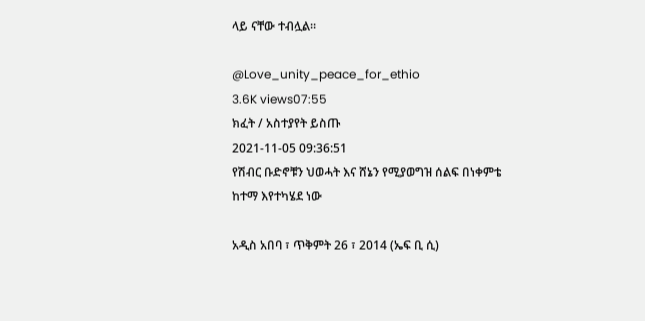ላይ ናቸው ተብሏል።

@Love_unity_peace_for_ethio
3.6K views07:55
ክፈት / አስተያየት ይስጡ
2021-11-05 09:36:51
የሽብር ቡድኖቹን ህወሓት እና ሸኔን የሚያወግዝ ሰልፍ በነቀምቴ ከተማ እየተካሄደ ነው

አዲስ አበባ ፣ ጥቅምት 26 ፣ 2014 (ኤፍ ቢ ሲ)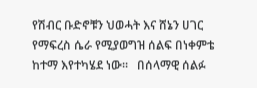የሽብር ቡድኖቹን ህወሓት እና ሸኔን ሀገር የማፍረስ ሴራ የሚያወግዝ ሰልፍ በነቀምቴ ከተማ እየተካሄደ ነው፡፡   በሰላማዊ ሰልፉ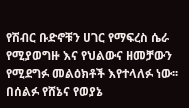የሽብር ቡድኖቹን ሀገር የማፍረስ ሴራ የሚያወግዙ እና የህልውና ዘመቻውን የሚደግፉ መልዕክቶች እየተላለፉ ነው፡፡   በሰልፉ የሸኔና የወያኔ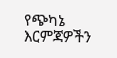የጭካኔ እርምጃዎችን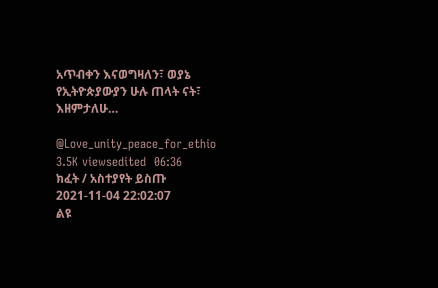አጥብቀን እናወግዛለን፣ ወያኔ የኢትዮጵያውያን ሁሉ ጠላት ናት፣ እዘምታለሁ…

@Love_unity_peace_for_ethio
3.5K viewsedited  06:36
ክፈት / አስተያየት ይስጡ
2021-11-04 22:02:07
ልዩ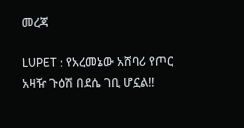መረጃ

LUPET : የአረመኔው አሸባሪ የጦር አዛዥ ጉዕሽ በደሴ ገቢ ሆኗል!!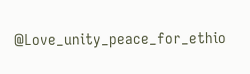@Love_unity_peace_for_ethio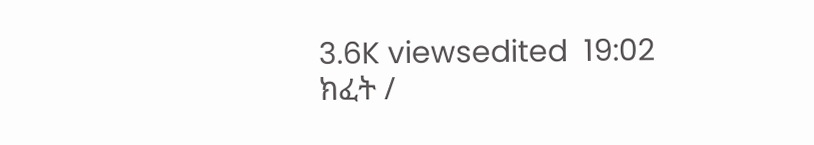3.6K viewsedited  19:02
ክፈት /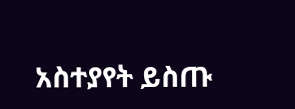አስተያየት ይስጡ